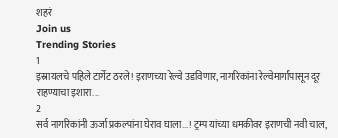शहरं
Join us
Trending Stories
1
इस्रायलचे पहिले टार्गेट ठरले! इराणच्या रेल्वे उडविणार, नागरिकांना रेल्वेमार्गांपासून दूर राहण्याचा इशारा...
2
सर्व नागरिकांनी ऊर्जा प्रकल्पांना घेराव घाला...! ट्रम्प यांच्या धमकीवर इराणची नवी चाल,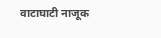वाटाघाटी नाजूक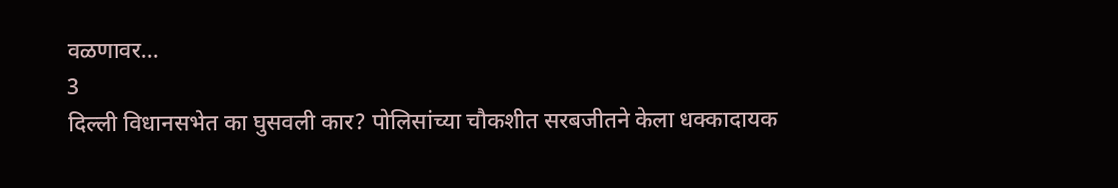वळणावर...
3
दिल्ली विधानसभेत का घुसवली कार? पोलिसांच्या चौकशीत सरबजीतने केला धक्कादायक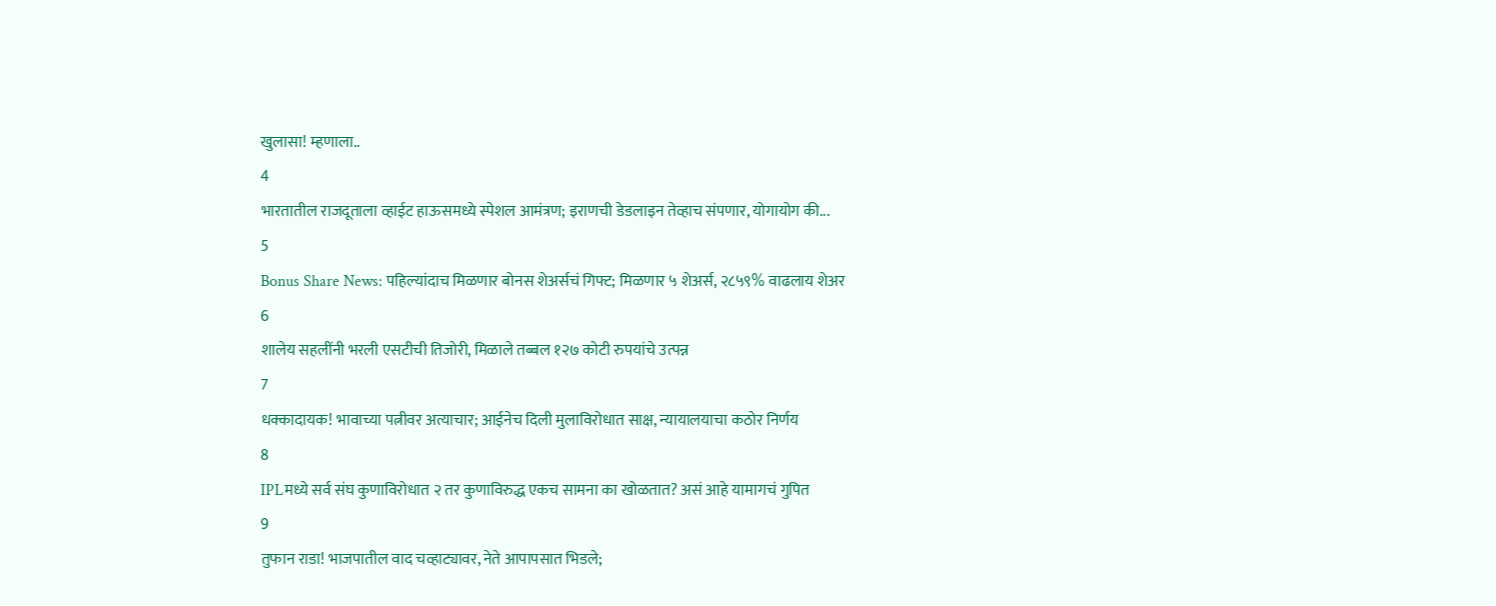खुलासा! म्हणाला..
4
भारतातील राजदूताला व्हाईट हाऊसमध्ये स्पेशल आमंत्रण; इराणची डेडलाइन तेव्हाच संपणार, योगायोग की...
5
Bonus Share News: पहिल्यांदाच मिळणार बोनस शेअर्सचं गिफ्ट; मिळणार ५ शेअर्स, २८५९% वाढलाय शेअर
6
शालेय सहलींनी भरली एसटीची तिजोरी, मिळाले तब्बल १२७ कोटी रुपयांचे उत्पन्न
7
धक्कादायक! भावाच्या पत्नीवर अत्याचार; आईनेच दिली मुलाविरोधात साक्ष, न्यायालयाचा कठोर निर्णय
8
IPLमध्ये सर्व संघ कुणाविरोधात २ तर कुणाविरुद्ध एकच सामना का खोळतात? असं आहे यामागचं गुपित
9
तुफान राडा! भाजपातील वाद चव्हाट्यावर, नेते आपापसात भिडले;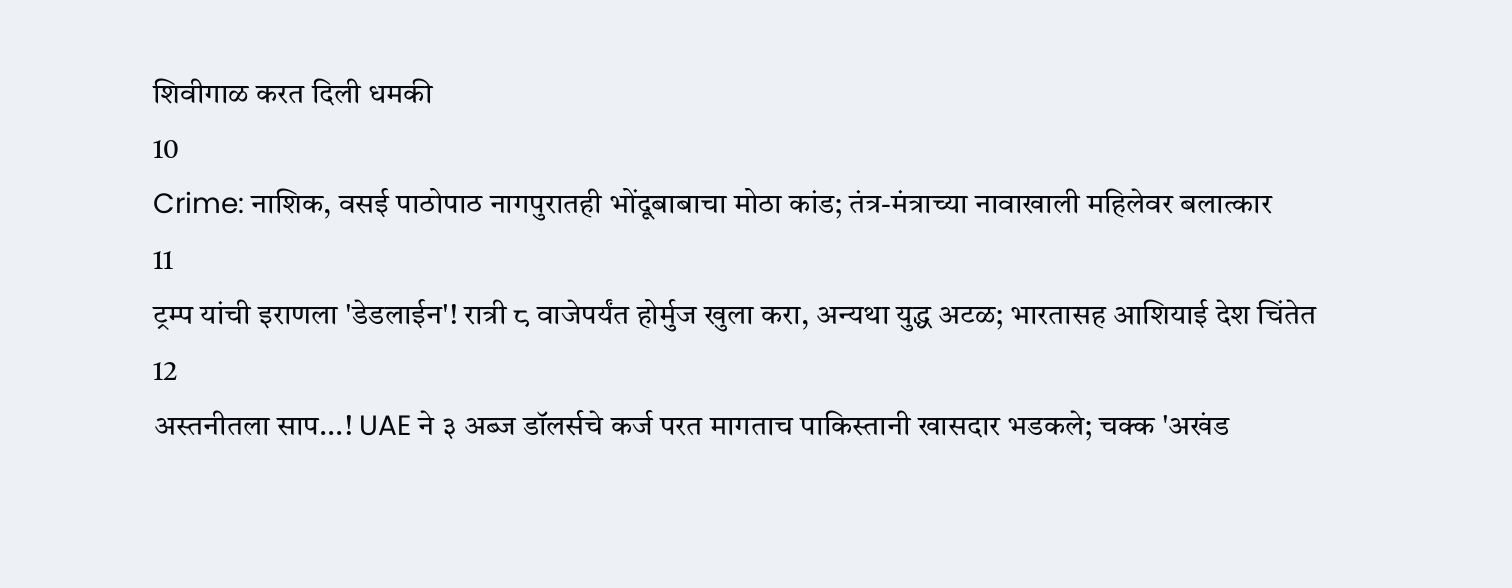शिवीगाळ करत दिली धमकी
10
Crime: नाशिक, वसई पाठोपाठ नागपुरातही भोंदूबाबाचा मोठा कांड; तंत्र-मंत्राच्या नावाखाली महिलेवर बलात्कार
11
ट्रम्प यांची इराणला 'डेडलाईन'! रात्री ८ वाजेपर्यंत होर्मुज खुला करा, अन्यथा युद्ध अटळ; भारतासह आशियाई देश चिंतेत
12
अस्तनीतला साप...! UAE ने ३ अब्ज डॉलर्सचे कर्ज परत मागताच पाकिस्तानी खासदार भडकले; चक्क 'अखंड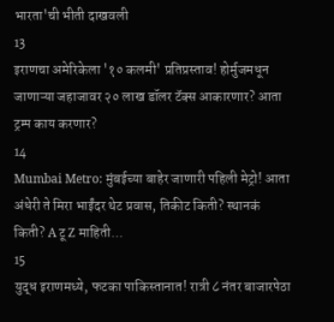भारता'ची भीती दाखवली
13
इराणचा अमेरिकेला '१० कलमी' प्रतिप्रस्ताव! होर्मुजमधून जाणाऱ्या जहाजावर २० लाख डॉलर टॅक्स आकारणार? आता ट्रम्प काय करणार?
14
Mumbai Metro: मुंबईच्या बाहेर जाणारी पहिली मेट्रो! आता अंधेरी ते मिरा भाईंदर थेट प्रवास, तिकीट किती? स्थानकं किती? A टू Z माहिती...
15
युद्ध इराणमध्ये, फटका पाकिस्तानात! रात्री ८ नंतर बाजारपेठा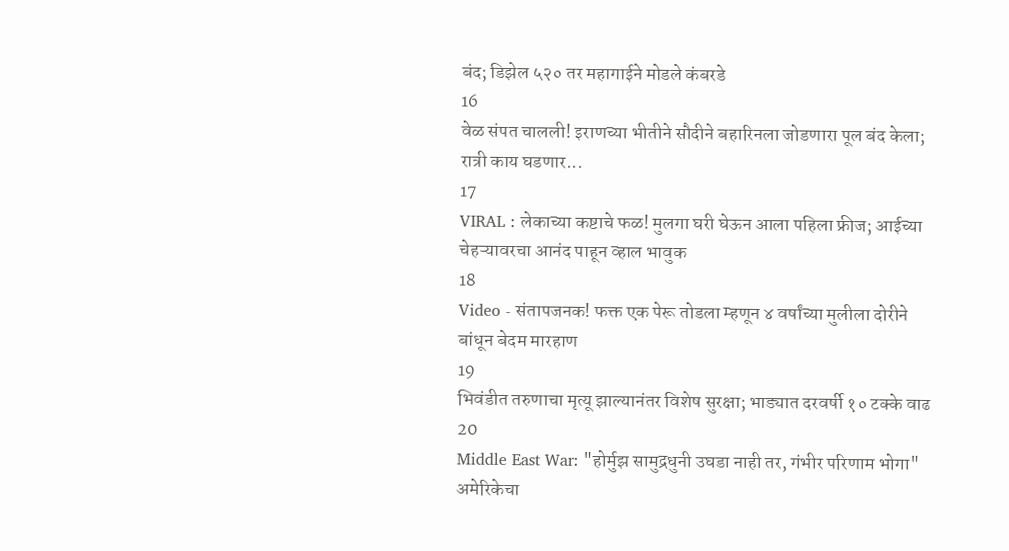बंद; डिझेल ५२० तर महागाईने मोडले कंबरडे
16
वेळ संपत चालली! इराणच्या भीतीने सौदीने बहारिनला जोडणारा पूल बंद केला; रात्री काय घडणार...
17
VIRAL : लेकाच्या कष्टाचे फळ! मुलगा घरी घेऊन आला पहिला फ्रीज; आईच्या चेहऱ्यावरचा आनंद पाहून व्हाल भावुक
18
Video - संतापजनक! फक्त एक पेरू तोडला म्हणून ४ वर्षांच्या मुलीला दोरीने बांधून बेदम मारहाण
19
भिवंडीत तरुणाचा मृत्यू झाल्यानंतर विशेष सुरक्षा; भाड्यात दरवर्षी १० टक्के वाढ
20
Middle East War: "होर्मुझ सामुद्रधुनी उघडा नाही तर, गंभीर परिणाम भोगा" अमेरिकेचा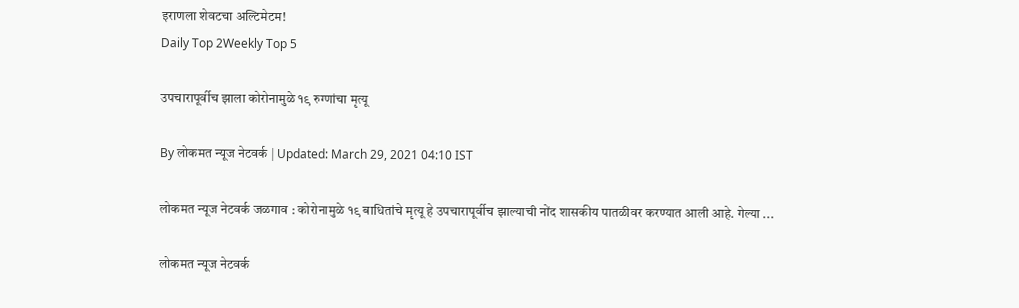इराणला शेवटचा अल्टिमेटम!
Daily Top 2Weekly Top 5

उपचारापूर्वीच झाला कोरोनामुळे १९ रुग्णांचा मृत्यू

By लोकमत न्यूज नेटवर्क | Updated: March 29, 2021 04:10 IST

लोकमत न्यूज नेटवर्क जळगाव : कोरोनामुळे १९ बाधितांचे मृत्यू हे उपचारापूर्वीच झाल्याची नोंद शासकीय पातळीवर करण्यात आली आहे. गेल्या ...

लोकमत न्यूज नेटवर्क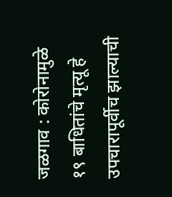जळगाव : कोरोनामुळे १९ बाधितांचे मृत्यू हे उपचारापूर्वीच झाल्याची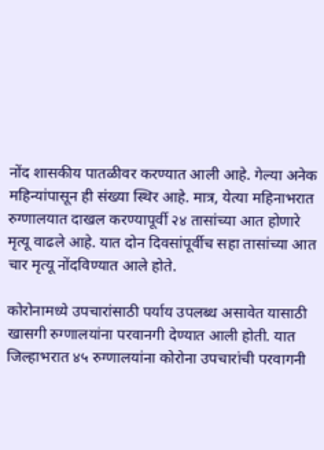नोंद शासकीय पातळीवर करण्यात आली आहे. गेल्या अनेक महिन्यांपासून ही संख्या स्थिर आहे. मात्र, येत्या महिनाभरात रुग्णालयात दाखल करण्यापूर्वी २४ तासांच्या आत होणारे मृत्यू वाढले आहे. यात दोन दिवसांपूर्वीच सहा तासांच्या आत चार मृत्यू नोंदविण्यात आले होते.

कोरोनामध्ये उपचारांसाठी पर्याय उपलब्ध असावेत यासाठी खासगी रुग्णालयांना परवानगी देण्यात आली होती. यात जिल्हाभरात ४५ रुग्णालयांना कोरोना उपचारांची परवागनी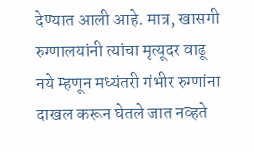देण्यात आली आहे. मात्र, खासगी रुग्णालयांनी त्यांचा मृत्यूदर वाढू नये म्हणून मध्यंतरी गंभीर रुग्णांना दाखल करून घेतले जात नव्हते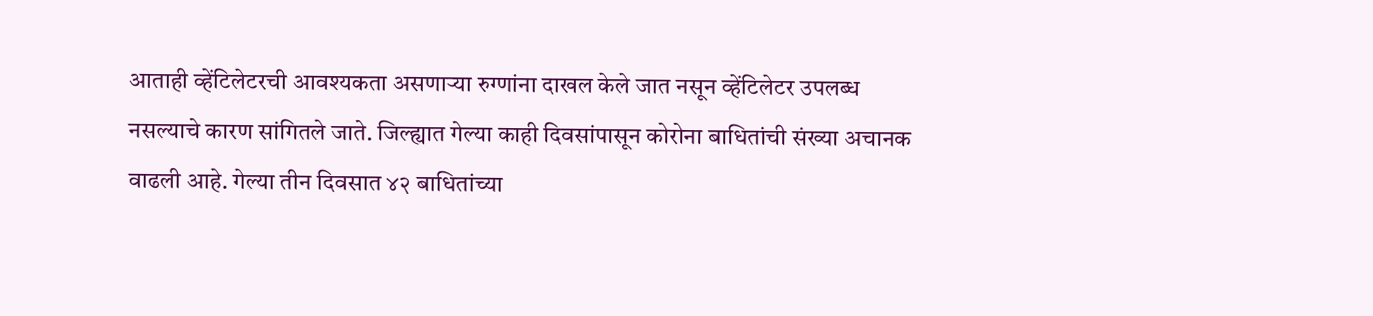आताही व्हेंटिलेटरची आवश्यकता असणाऱ्या रुग्णांना दाखल केले जात नसून व्हेंटिलेटर उपलब्ध नसल्याचे कारण सांगितले जाते. जिल्ह्यात गेल्या काही दिवसांपासून कोरोना बाधितांची संख्या अचानक वाढली आहे. गेल्या तीन दिवसात ४२ बाधितांच्या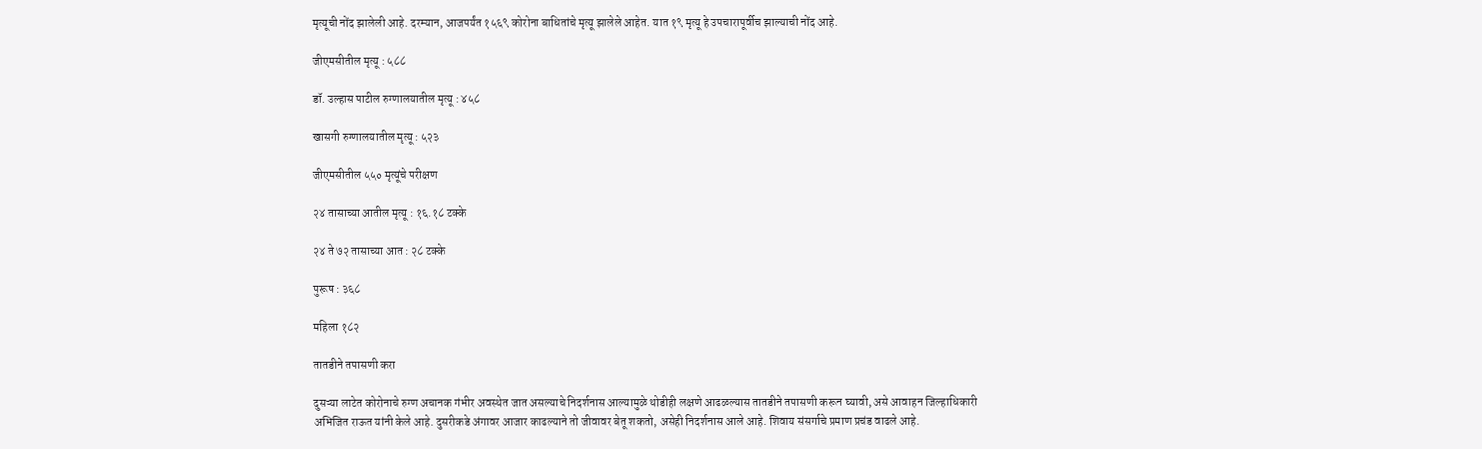मृत्यूची नोंद झालेली आहे. दरम्यान, आजपर्यंत १५६९ कोरोना बाधितांचे मृत्यू झालेले आहेत. यात १९ मृत्यू हे उपचारापूर्वीच झाल्याची नोंद आहे.

जीएमसीतील मृत्यू : ५८८

डॉ. उल्हास पाटील रुग्णालयातील मृत्यू : ४५८

खासगी रुग्णालयातील मृत्यू : ५२३

जीएमसीतील ५५० मृत्यूंचे परीक्षण

२४ तासाच्या आतील मृत्यू : १६.१८ टक्के

२४ ते ७२ तासाच्या आत : २८ टक्के

पुरूष : ३६८

महिला १८२

तातडीने तपासणी करा

दुसऱ्या लाटेत कोरोनाचे रुग्ण अचानक गंभीर अवस्थेत जात असल्याचे निदर्शनास आल्यामुळे थोडीही लक्षणे आढळल्यास तातडीने तपासणी करून घ्यावी, असे आवाहन जिल्हाधिकारी अभिजित राऊत यांनी केले आहे. दुसरीकडे अंगावर आजार काढल्याने तो जीवावर बेतू शकतो, असेही निदर्शनास आले आहे. शिवाय संसर्गाचे प्रमाण प्रचंड वाढले आहे.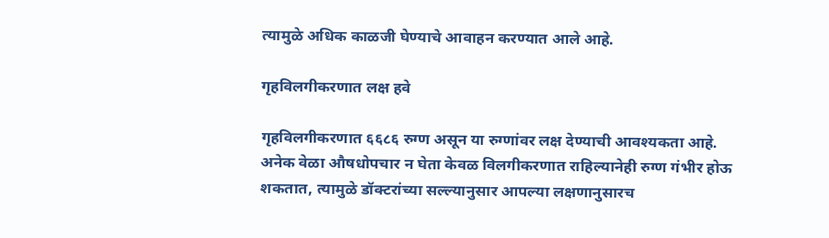त्यामुळे अधिक काळजी घेण्याचे आवाहन करण्यात आले आहे.

गृहविलगीकरणात लक्ष हवे

गृहविलगीकरणात ६६८६ रुग्ण असून या रुग्णांवर लक्ष देण्याची आवश्यकता आहे. अनेक वेळा औषधोपचार न घेता केवळ विलगीकरणात राहिल्यानेही रुग्ण गंभीर होऊ शकतात, त्यामुळे डॉक्टरांच्या सल्ल्यानुसार आपल्या लक्षणानुसारच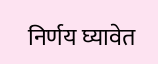निर्णय घ्यावेत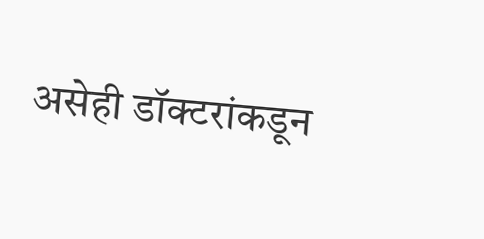असेही डॉक्टरांकडून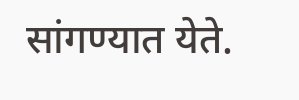सांगण्यात येते.